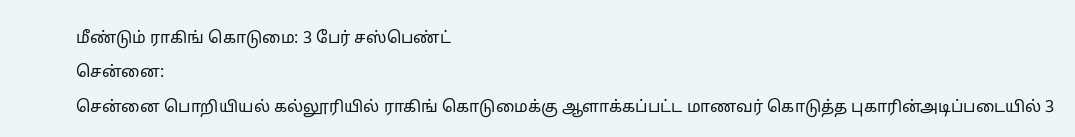மீண்டும் ராகிங் கொடுமை: 3 பேர் சஸ்பெண்ட்
சென்னை:
சென்னை பொறியியல் கல்லூரியில் ராகிங் கொடுமைக்கு ஆளாக்கப்பட்ட மாணவர் கொடுத்த புகாரின்அடிப்படையில் 3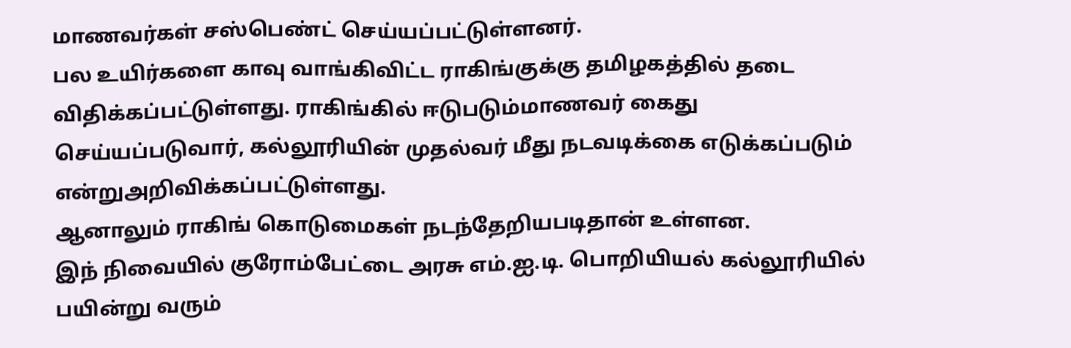மாணவர்கள் சஸ்பெண்ட் செய்யப்பட்டுள்ளனர்.
பல உயிர்களை காவு வாங்கிவிட்ட ராகிங்குக்கு தமிழகத்தில் தடை விதிக்கப்பட்டுள்ளது. ராகிங்கில் ஈடுபடும்மாணவர் கைது செய்யப்படுவார், கல்லூரியின் முதல்வர் மீது நடவடிக்கை எடுக்கப்படும் என்றுஅறிவிக்கப்பட்டுள்ளது.
ஆனாலும் ராகிங் கொடுமைகள் நடந்தேறியபடிதான் உள்ளன.
இந் நிவையில் குரோம்பேட்டை அரசு எம்.ஐ.டி. பொறியியல் கல்லூரியில் பயின்று வரும்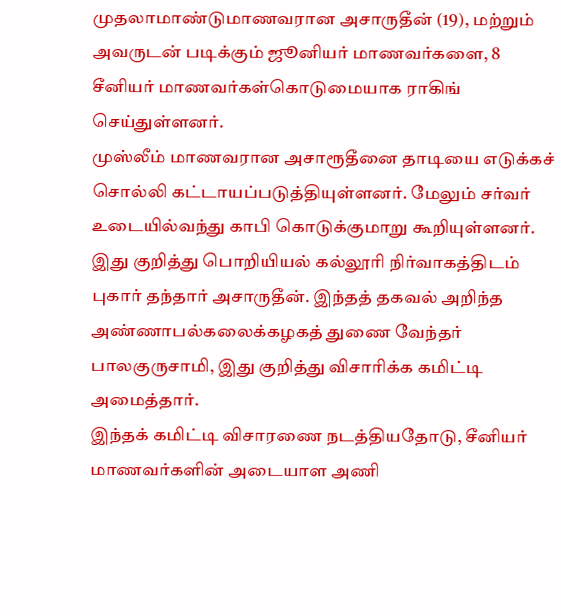முதலாமாண்டுமாணவரான அசாருதீன் (19), மற்றும் அவருடன் படிக்கும் ஜூனியர் மாணவர்களை, 8 சீனியர் மாணவர்கள்கொடுமையாக ராகிங் செய்துள்ளனர்.
முஸ்லீம் மாணவரான அசாரூதீனை தாடியை எடுக்கச் சொல்லி கட்டாயப்படுத்தியுள்ளனர். மேலும் சர்வர் உடையில்வந்து காபி கொடுக்குமாறு கூறியுள்ளனர்.
இது குறித்து பொறியியல் கல்லூரி நிர்வாகத்திடம் புகார் தந்தார் அசாருதீன். இந்தத் தகவல் அறிந்த அண்ணாபல்கலைக்கழகத் துணை வேந்தர் பாலகுருசாமி, இது குறித்து விசாரிக்க கமிட்டி அமைத்தார்.
இந்தக் கமிட்டி விசாரணை நடத்தியதோடு, சீனியர் மாணவர்களின் அடையாள அணி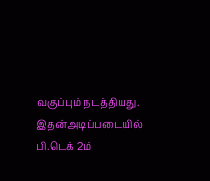வகுப்பும் நடத்தியது. இதன்அடிப்படையில் பி.டெக் 2ம்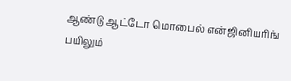ஆண்டு ஆட்டோ மொபைல் என்ஜினியரிங் பயிலும்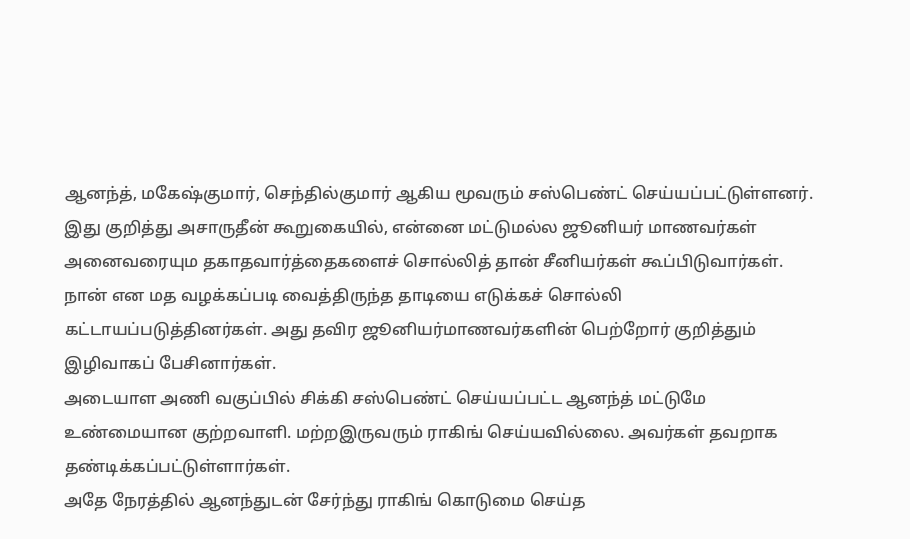ஆனந்த், மகேஷ்குமார், செந்தில்குமார் ஆகிய மூவரும் சஸ்பெண்ட் செய்யப்பட்டுள்ளனர்.
இது குறித்து அசாருதீன் கூறுகையில், என்னை மட்டுமல்ல ஜூனியர் மாணவர்கள் அனைவரையும தகாதவார்த்தைகளைச் சொல்லித் தான் சீனியர்கள் கூப்பிடுவார்கள்.
நான் என மத வழக்கப்படி வைத்திருந்த தாடியை எடுக்கச் சொல்லி கட்டாயப்படுத்தினர்கள். அது தவிர ஜூனியர்மாணவர்களின் பெற்றோர் குறித்தும் இழிவாகப் பேசினார்கள்.
அடையாள அணி வகுப்பில் சிக்கி சஸ்பெண்ட் செய்யப்பட்ட ஆனந்த் மட்டுமே உண்மையான குற்றவாளி. மற்றஇருவரும் ராகிங் செய்யவில்லை. அவர்கள் தவறாக தண்டிக்கப்பட்டுள்ளார்கள்.
அதே நேரத்தில் ஆனந்துடன் சேர்ந்து ராகிங் கொடுமை செய்த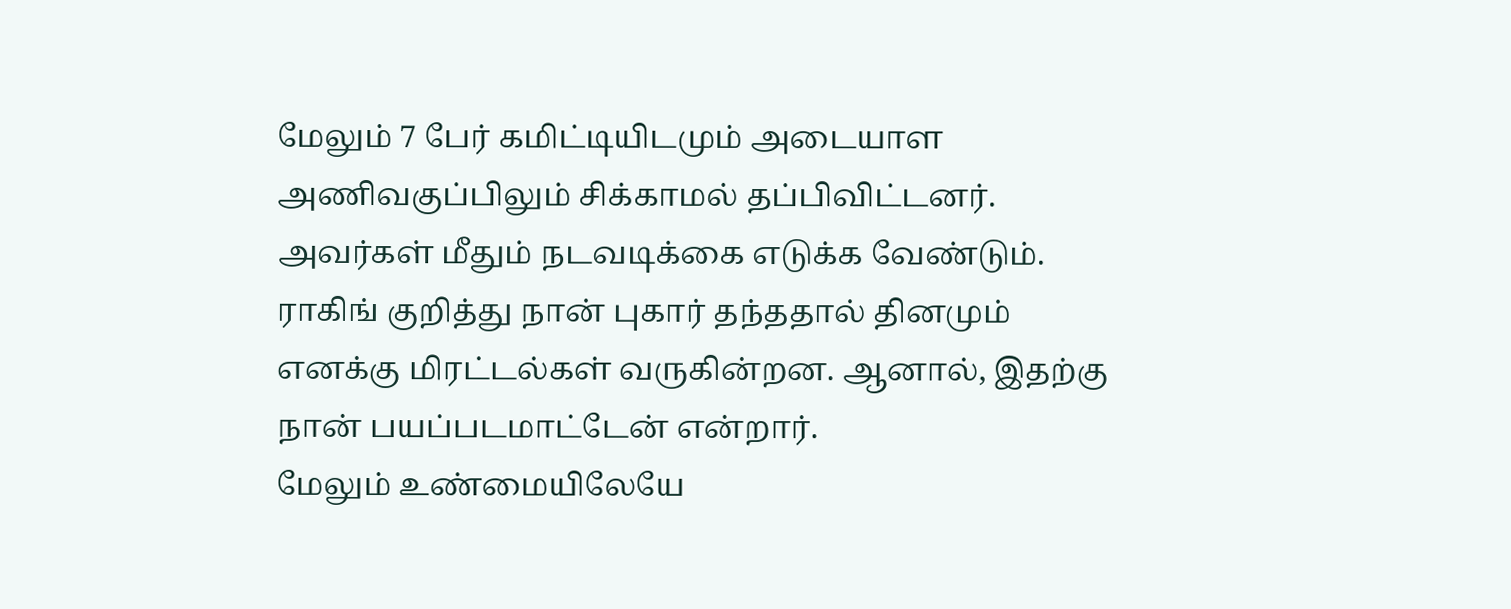மேலும் 7 பேர் கமிட்டியிடமும் அடையாள அணிவகுப்பிலும் சிக்காமல் தப்பிவிட்டனர். அவர்கள் மீதும் நடவடிக்கை எடுக்க வேண்டும்.
ராகிங் குறித்து நான் புகார் தந்ததால் தினமும் எனக்கு மிரட்டல்கள் வருகின்றன. ஆனால், இதற்கு நான் பயப்படமாட்டேன் என்றார்.
மேலும் உண்மையிலேயே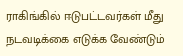ராகிங்கில் ஈடுபட்டவர்கள் மீது நடவடிக்கை எடுக்க வேண்டும்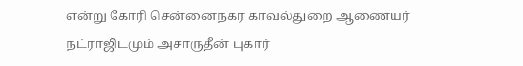என்று கோரி சென்னைநகர காவல்துறை ஆணையர் நட்ராஜிடமும் அசாருதீன் புகார்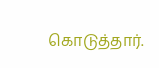கொடுத்தார்.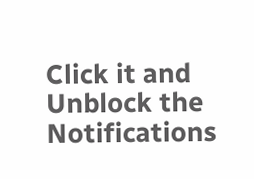Click it and Unblock the Notifications